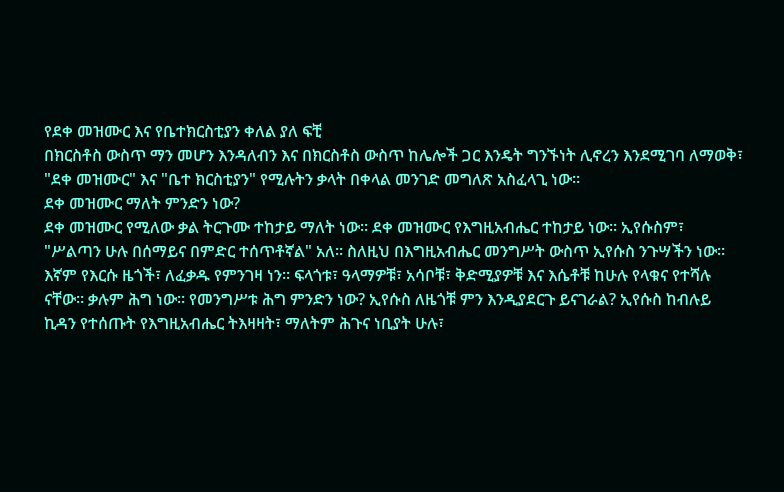የደቀ መዝሙር እና የቤተክርስቲያን ቀለል ያለ ፍቺ
በክርስቶስ ውስጥ ማን መሆን እንዳለብን እና በክርስቶስ ውስጥ ከሌሎች ጋር እንዴት ግንኙነት ሊኖረን እንደሚገባ ለማወቅ፣ "ደቀ መዝሙር" እና "ቤተ ክርስቲያን" የሚሉትን ቃላት በቀላል መንገድ መግለጽ አስፈላጊ ነው።
ደቀ መዝሙር ማለት ምንድን ነው?
ደቀ መዝሙር የሚለው ቃል ትርጉሙ ተከታይ ማለት ነው። ደቀ መዝሙር የእግዚአብሔር ተከታይ ነው። ኢየሱስም፣ "ሥልጣን ሁሉ በሰማይና በምድር ተሰጥቶኛል" አለ። ስለዚህ በእግዚአብሔር መንግሥት ውስጥ ኢየሱስ ንጉሣችን ነው። እኛም የእርሱ ዜጎች፣ ለፈቃዱ የምንገዛ ነን። ፍላጎቱ፣ ዓላማዎቹ፣ አሳቦቹ፣ ቅድሚያዎቹ እና እሴቶቹ ከሁሉ የላቁና የተሻሉ ናቸው። ቃሉም ሕግ ነው። የመንግሥቱ ሕግ ምንድን ነው? ኢየሱስ ለዜጎቹ ምን እንዲያደርጉ ይናገራል? ኢየሱስ ከብሉይ ኪዳን የተሰጡት የእግዚአብሔር ትእዛዛት፣ ማለትም ሕጉና ነቢያት ሁሉ፣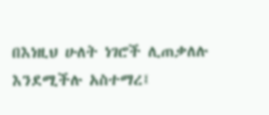በእነዚህ ሁለት ነገሮች ሊጠቃለሉ እንደሚችሉ አስተማረ፤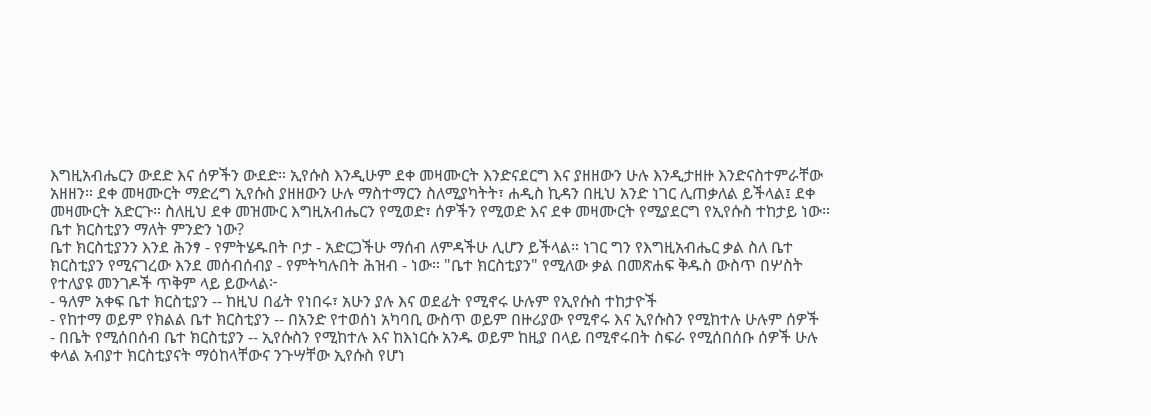እግዚአብሔርን ውደድ እና ሰዎችን ውደድ። ኢየሱስ እንዲሁም ደቀ መዛሙርት እንድናደርግ እና ያዘዘውን ሁሉ እንዲታዘዙ እንድናስተምራቸው አዘዘን። ደቀ መዛሙርት ማድረግ ኢየሱስ ያዘዘውን ሁሉ ማስተማርን ስለሚያካትት፣ ሐዲስ ኪዳን በዚህ አንድ ነገር ሊጠቃለል ይችላል፤ ደቀ መዛሙርት አድርጉ። ስለዚህ ደቀ መዝሙር እግዚአብሔርን የሚወድ፣ ሰዎችን የሚወድ እና ደቀ መዛሙርት የሚያደርግ የኢየሱስ ተከታይ ነው።
ቤተ ክርስቲያን ማለት ምንድን ነው?
ቤተ ክርስቲያንን እንደ ሕንፃ - የምትሄዱበት ቦታ - አድርጋችሁ ማሰብ ለምዳችሁ ሊሆን ይችላል። ነገር ግን የእግዚአብሔር ቃል ስለ ቤተ ክርስቲያን የሚናገረው እንደ መሰብሰብያ - የምትካሉበት ሕዝብ - ነው። "ቤተ ክርስቲያን" የሚለው ቃል በመጽሐፍ ቅዱስ ውስጥ በሦስት የተለያዩ መንገዶች ጥቅም ላይ ይውላል፦
- ዓለም አቀፍ ቤተ ክርስቲያን -- ከዚህ በፊት የነበሩ፣ አሁን ያሉ እና ወደፊት የሚኖሩ ሁሉም የኢየሱስ ተከታዮች
- የከተማ ወይም የክልል ቤተ ክርስቲያን -- በአንድ የተወሰነ አካባቢ ውስጥ ወይም በዙሪያው የሚኖሩ እና ኢየሱስን የሚከተሉ ሁሉም ሰዎች
- በቤት የሚሰበሰብ ቤተ ክርስቲያን -- ኢየሱስን የሚከተሉ እና ከእነርሱ አንዱ ወይም ከዚያ በላይ በሚኖሩበት ስፍራ የሚሰበሰቡ ሰዎች ሁሉ
ቀላል አብያተ ክርስቲያናት ማዕከላቸውና ንጉሣቸው ኢየሱስ የሆነ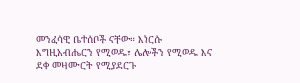መንፈሳዊ ቤተሰቦች ናቸው። እነርሱ እግዚአብሔርን የሚወዱ፣ ሌሎችን የሚወዱ እና ደቀ መዛሙርት የሚያደርጉ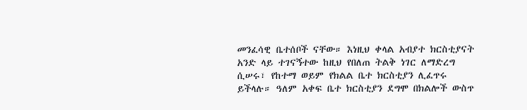መንፈሳዊ ቤተሰቦች ናቸው። እነዚህ ቀላል አብያተ ክርስቲያናት አንድ ላይ ተገናኝተው ከዚህ የበለጠ ትልቅ ነገር ለማድረግ ሲሠሩ፣ የከተማ ወይም የክልል ቤተ ክርስቲያን ሊፈጥሩ ይችላሉ። ዓለም አቀፍ ቤተ ክርስቲያን ደግሞ በክልሎች ውስጥ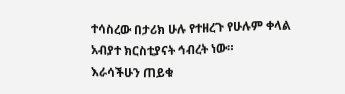ተሳስረው በታሪክ ሁሉ የተዘረጉ የሁሉም ቀላል አብያተ ክርስቲያናት ኅብረት ነው።
እራሳችሁን ጠይቁ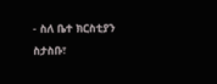- ስለ ቤተ ክርስቲያን ስታስቡ፣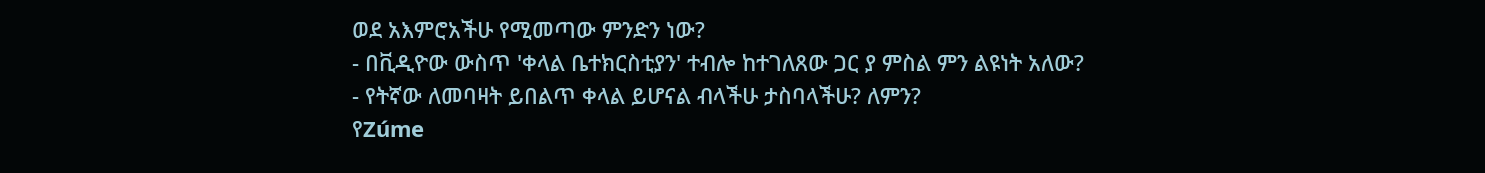ወደ አእምሮአችሁ የሚመጣው ምንድን ነው?
- በቪዲዮው ውስጥ 'ቀላል ቤተክርስቲያን' ተብሎ ከተገለጸው ጋር ያ ምስል ምን ልዩነት አለው?
- የትኛው ለመባዛት ይበልጥ ቀላል ይሆናል ብላችሁ ታስባላችሁ? ለምን?
የZúme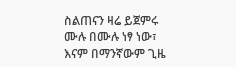ስልጠናን ዛሬ ይጀምሩ
ሙሉ በሙሉ ነፃ ነው፣ እናም በማንኛውም ጊዜ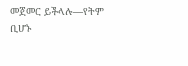መጀመር ይችላሉ—የትም ቢሆኑ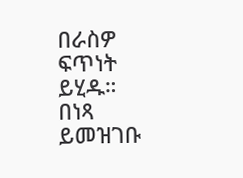በራስዎ ፍጥነት ይሂዱ።
በነጻ ይመዝገቡ